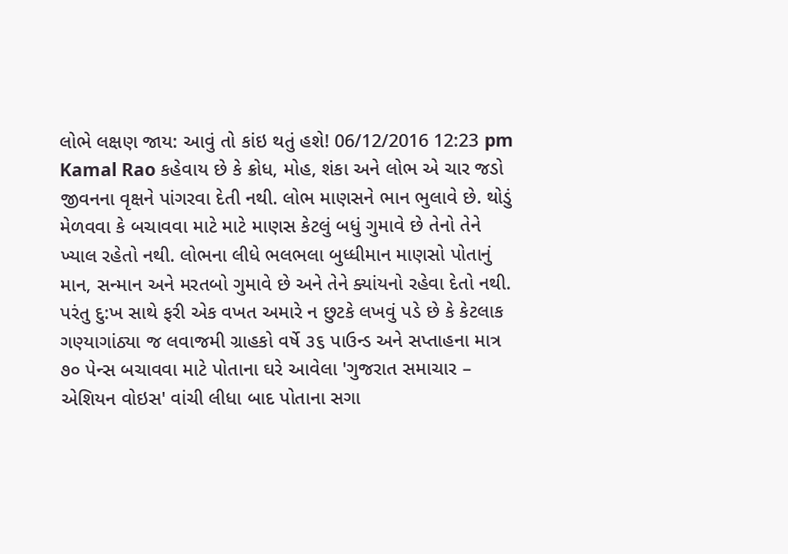લોભે લક્ષણ જાય: આવું તો કાંઇ થતું હશે! 06/12/2016 12:23 pm Kamal Rao કહેવાય છે કે ક્રોધ, મોહ, શંકા અને લોભ એ ચાર જડો જીવનના વૃક્ષને પાંગરવા દેતી નથી. લોભ માણસને ભાન ભુલાવે છે. થોડું મેળવવા કે બચાવવા માટે માટે માણસ કેટલું બધું ગુમાવે છે તેનો તેને ખ્યાલ રહેતો નથી. લોભના લીધે ભલભલા બુધ્ધીમાન માણસો પોતાનું માન, સન્માન અને મરતબો ગુમાવે છે અને તેને ક્યાંયનો રહેવા દેતો નથી. પરંતુ દુ:ખ સાથે ફરી એક વખત અમારે ન છુટકે લખવું પડે છે કે કેટલાક ગણ્યાગાંઠ્યા જ લવાજમી ગ્રાહકો વર્ષે ૩૬ પાઉન્ડ અને સપ્તાહના માત્ર ૭૦ પેન્સ બચાવવા માટે પોતાના ઘરે આવેલા 'ગુજરાત સમાચાર – એશિયન વોઇસ' વાંચી લીધા બાદ પોતાના સગા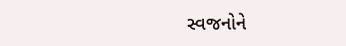સ્વજનોને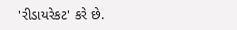'રીડાયરેકટ' કરે છે.